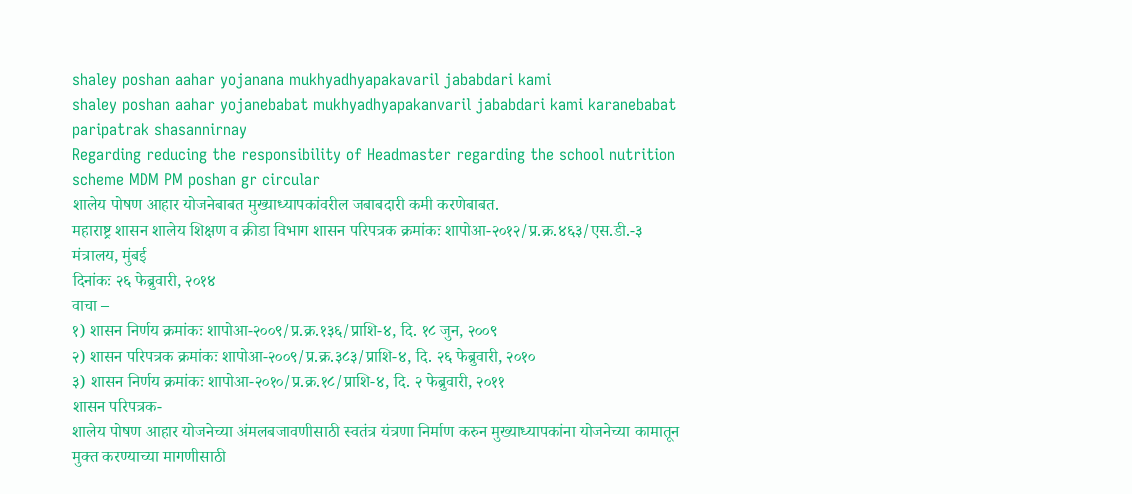shaley poshan aahar yojanana mukhyadhyapakavaril jababdari kami
shaley poshan aahar yojanebabat mukhyadhyapakanvaril jababdari kami karanebabat paripatrak shasannirnay
Regarding reducing the responsibility of Headmaster regarding the school nutrition scheme MDM PM poshan gr circular
शालेय पोषण आहार योजनेबाबत मुख्याध्यापकांवरील जबाबदारी कमी करणेबाबत.
महाराष्ट्र शासन शालेय शिक्षण व क्रीडा विभाग शासन परिपत्रक क्रमांकः शापोआ-२०१२/प्र.क्र.४६३/एस.डी.-३ मंत्रालय, मुंबई
दिनांकः २६ फेब्रुवारी, २०१४
वाचा –
१) शासन निर्णय क्रमांकः शापोआ-२००९/प्र.क्र.१३६/प्राशि-४, दि. १८ जुन, २००९
२) शासन परिपत्रक क्रमांकः शापोआ-२००९/प्र.क्र.३८३/प्राशि-४, दि. २६ फेब्रुवारी, २०१०
३) शासन निर्णय क्रमांकः शापोआ-२०१०/प्र.क्र.१८/प्राशि-४, दि. २ फेब्रुवारी, २०११
शासन परिपत्रक-
शालेय पोषण आहार योजनेच्या अंमलबजावणीसाठी स्वतंत्र यंत्रणा निर्माण करुन मुख्याध्यापकांना योजनेच्या कामातून मुक्त करण्याच्या मागणीसाठी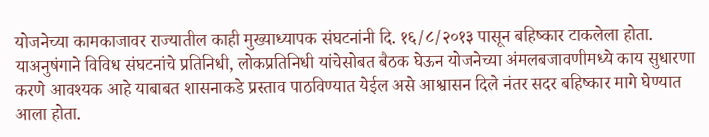योजनेच्या कामकाजावर राज्यातील काही मुख्याध्यापक संघटनांनी दि. १६/८/२०१३ पासून बहिष्कार टाकलेला होता. याअनुषंगाने विविध संघटनांचे प्रतिनिधी, लोकप्रतिनिधी यांचेसोबत बैठक घेऊन योजनेच्या अंमलबजावणीमध्ये काय सुधारणा करणे आवश्यक आहे याबाबत शासनाकडे प्रस्ताव पाठविण्यात येईल असे आश्वासन दिले नंतर सदर बहिष्कार मागे घेण्यात आला होता.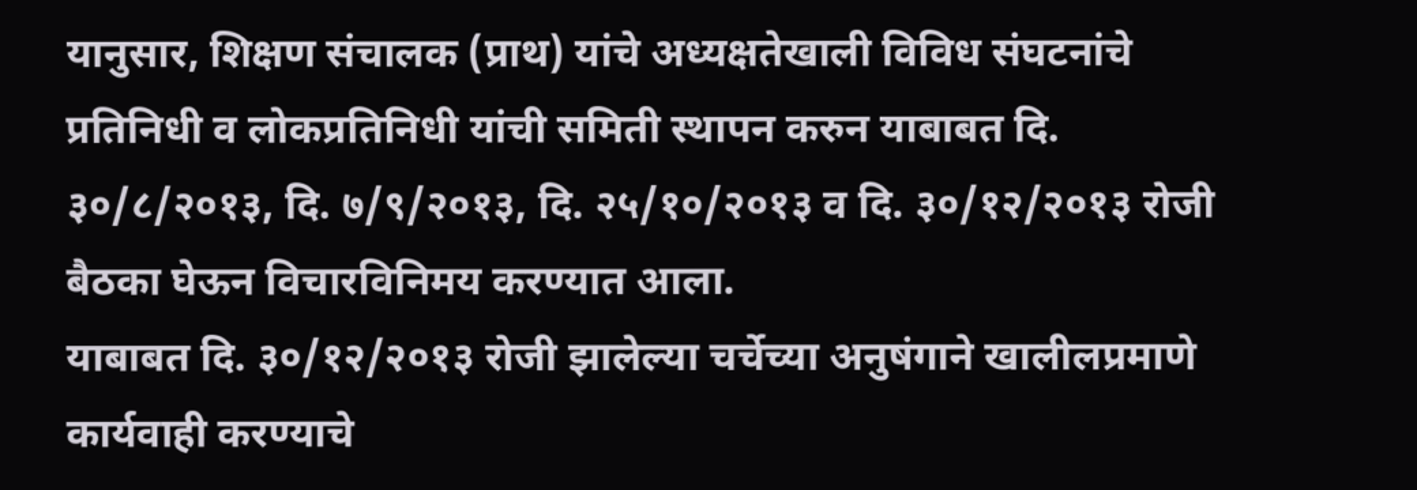यानुसार, शिक्षण संचालक (प्राथ) यांचे अध्यक्षतेखाली विविध संघटनांचे प्रतिनिधी व लोकप्रतिनिधी यांची समिती स्थापन करुन याबाबत दि. ३०/८/२०१३, दि. ७/९/२०१३, दि. २५/१०/२०१३ व दि. ३०/१२/२०१३ रोजी बैठका घेऊन विचारविनिमय करण्यात आला.
याबाबत दि. ३०/१२/२०१३ रोजी झालेल्या चर्चेच्या अनुषंगाने खालीलप्रमाणे कार्यवाही करण्याचे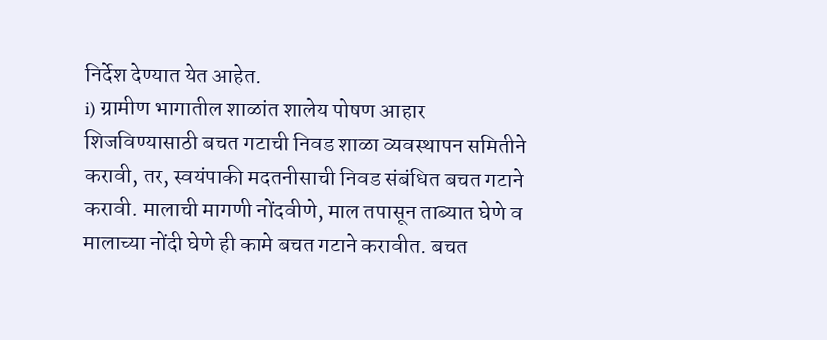निर्देश देण्यात येत आहेत.
i) ग्रामीण भागातील शाळांत शालेय पोषण आहार शिजविण्यासाठी बचत गटाची निवड शाळा व्यवस्थापन समितीने करावी, तर, स्वयंपाकी मदतनीसाची निवड संबंधित बचत गटाने करावी. मालाची मागणी नोंदवीणे, माल तपासून ताब्यात घेणे व मालाच्या नोंदी घेणे ही कामे बचत गटाने करावीत. बचत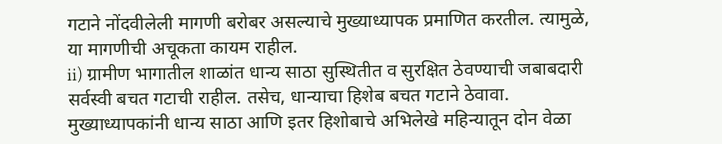गटाने नोंदवीलेली मागणी बरोबर असल्याचे मुख्याध्यापक प्रमाणित करतील. त्यामुळे, या मागणीची अचूकता कायम राहील.
ii) ग्रामीण भागातील शाळांत धान्य साठा सुस्थितीत व सुरक्षित ठेवण्याची जबाबदारी सर्वस्वी बचत गटाची राहील. तसेच, धान्याचा हिशेब बचत गटाने ठेवावा. मुख्याध्यापकांनी धान्य साठा आणि इतर हिशोबाचे अभिलेखे महिन्यातून दोन वेळा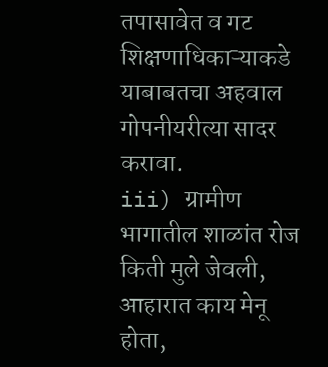तपासावेत व गट शिक्षणाधिकाऱ्याकडे याबाबतचा अहवाल गोपनीयरीत्या सादर करावा.
iii) ग्रामीण भागातील शाळांत रोज किती मुले जेवली, आहारात काय मेनू होता,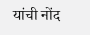यांची नोंद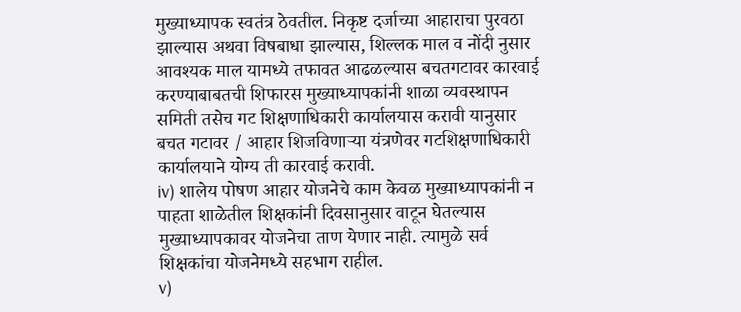मुख्याध्यापक स्वतंत्र ठेवतील. निकृष्ट दर्जाच्या आहाराचा पुरवठा झाल्यास अथवा विषबाधा झाल्यास, शिल्लक माल व नोंदी नुसार आवश्यक माल यामध्ये तफावत आढळल्यास बचतगटावर कारवाई करण्याबाबतची शिफारस मुख्याध्यापकांनी शाळा व्यवस्थापन समिती तसेच गट शिक्षणाधिकारी कार्यालयास करावी यानुसार बचत गटावर / आहार शिजविणाऱ्या यंत्रणेवर गटशिक्षणाधिकारी कार्यालयाने योग्य ती कारवाई करावी.
iv) शालेय पोषण आहार योजनेचे काम केवळ मुख्याध्यापकांनी न पाहता शाळेतील शिक्षकांनी दिवसानुसार वाटून घेतल्यास मुख्याध्यापकावर योजनेचा ताण येणार नाही. त्यामुळे सर्व शिक्षकांचा योजनेमध्ये सहभाग राहील.
v)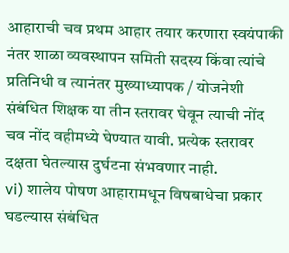आहाराची चव प्रथम आहार तयार करणारा स्वयंपाकी नंतर शाळा व्यवस्थापन समिती सदस्य किंवा त्यांचे प्रतिनिधी व त्यानंतर मुख्याध्यापक / योजनेशी संबंधित शिक्षक या तीन स्तरावर घेवून त्याची नोंद चव नोंद वहीमध्ये घेण्यात यावी. प्रत्येक स्तरावर दक्षता घेतल्यास दुर्घटना संभवणार नाही.
vi) शालेय पोषण आहारामधून विषबाधेचा प्रकार घडल्यास संबंधित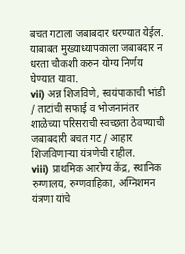बचत गटाला जबाबदार धरण्यात येईल. याबाबत मुख्याध्यापकाला जबाबदार न धरता चौकशी करुन योग्य निर्णय घेण्यात यावा.
vii) अन्न शिजविणे, स्वयंपाकाची भांडी / ताटांची सफाई व भोजनानंतर शाळेच्या परिसराची स्वच्छता ठेवण्याची जबाबदारी बचत गट / आहार शिजविणाऱ्या यंत्रणेची राहील.
viii) प्राथमिक आरोग्य केंद्र, स्थानिक रुग्णालय, रुग्णवाहिका, अग्निशमन यंत्रणा यांचे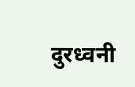दुरध्वनी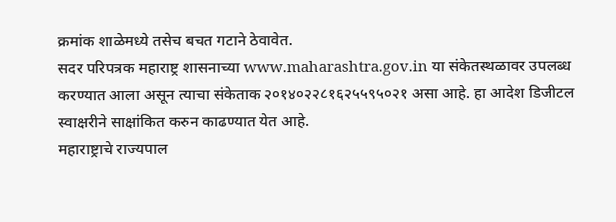क्रमांक शाळेमध्ये तसेच बचत गटाने ठेवावेत.
सदर परिपत्रक महाराष्ट्र शासनाच्या www.maharashtra.gov.in या संकेतस्थळावर उपलब्ध करण्यात आला असून त्याचा संकेताक २०१४०२२८१६२५५९५०२१ असा आहे. हा आदेश डिजीटल स्वाक्षरीने साक्षांकित करुन काढण्यात येत आहे.
महाराष्ट्राचे राज्यपाल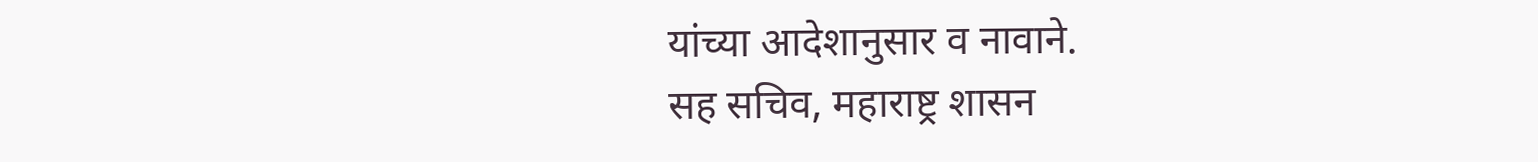यांच्या आदेशानुसार व नावाने.
सह सचिव, महाराष्ट्र शासन